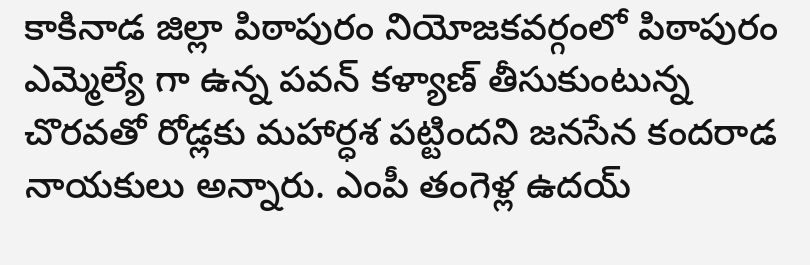కాకినాడ జిల్లా పిఠాపురం నియోజకవర్గంలో పిఠాపురం ఎమ్మెల్యే గా ఉన్న పవన్ కళ్యాణ్ తీసుకుంటున్న చొరవతో రోడ్లకు మహార్ధశ పట్టిందని జనసేన కందరాడ నాయకులు అన్నారు. ఎంపీ తంగెళ్ల ఉదయ్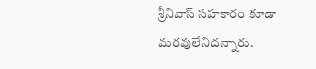శ్రీనివాస్ సహకారం కూడా మరవులేనిదన్నారు.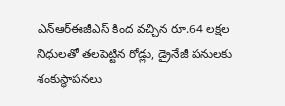ఎన్ఆర్ఈజీఎస్ కింద వచ్చిన రూ.64 లక్షల నిధులతో తలపెట్టిన రోడ్లు, డ్రైనేజీ పనులకు శంకుస్థాపనలు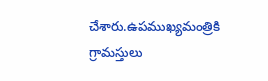చేశారు.ఉపముఖ్యమంత్రికి గ్రామస్తులు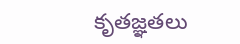కృతజ్ఞతలు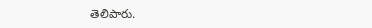తెలిపారు.